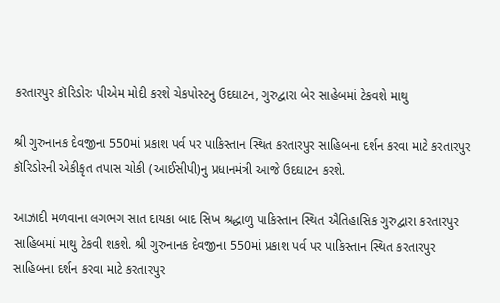કરતારપુર કૉરિડોરઃ પીએમ મોદી કરશે ચેકપોસ્ટનુ ઉદઘાટન, ગુરુદ્વારા બેર સાહેબમાં ટેકવશે માથુ

શ્રી ગુરુનાનક દેવજીના 550માં પ્રકાશ પર્વ પર પાકિસ્તાન સ્થિત કરતારપુર સાહિબના દર્શન કરવા માટે કરતારપુર કૉરિડોરની એકીકૃત તપાસ ચોકી (આઈસીપી)નુ પ્રધાનમંત્રી આજે ઉદઘાટન કરશે.

આઝાદી મળવાના લગભગ સાત દાયકા બાદ સિખ શ્રદ્ધાળુ પાકિસ્તાન સ્થિત ઐતિહાસિક ગુરુદ્વારા કરતારપુર સાહિબમાં માથુ ટેકવી શકશે. શ્રી ગુરુનાનક દેવજીના 550માં પ્રકાશ પર્વ પર પાકિસ્તાન સ્થિત કરતારપુર સાહિબના દર્શન કરવા માટે કરતારપુર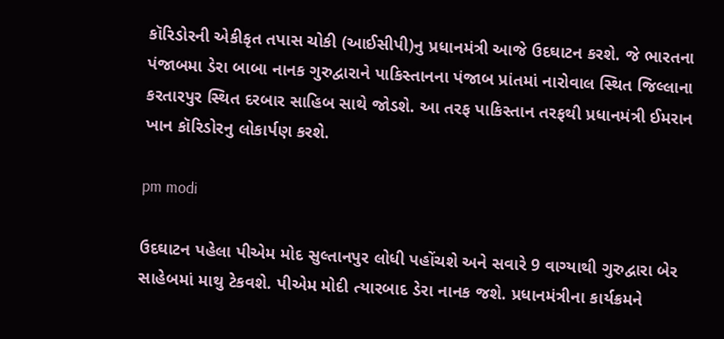કૉરિડોરની એકીકૃત તપાસ ચોકી (આઈસીપી)નુ પ્રધાનમંત્રી આજે ઉદઘાટન કરશે. જે ભારતના પંજાબમા ડેરા બાબા નાનક ગુરુદ્વારાને પાકિસ્તાનના પંજાબ પ્રાંતમાં નારોવાલ સ્થિત જિલ્લાના કરતારપુર સ્થિત દરબાર સાહિબ સાથે જોડશે. આ તરફ પાકિસ્તાન તરફથી પ્રધાનમંત્રી ઈમરાન ખાન કૉરિડોરનુ લોકાર્પણ કરશે.

pm modi

ઉદઘાટન પહેલા પીએમ મોદ સુલ્તાનપુર લોધી પહોંચશે અને સવારે 9 વાગ્યાથી ગુરુદ્વારા બેર સાહેબમાં માથુ ટેકવશે. પીએમ મોદી ત્યારબાદ ડેરા નાનક જશે. પ્રધાનમંત્રીના કાર્યક્રમને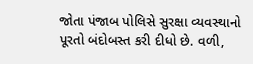જોતા પંજાબ પોલિસે સુરક્ષા વ્યવસ્થાનો પૂરતો બંદોબસ્ત કરી દીધો છે. વળી,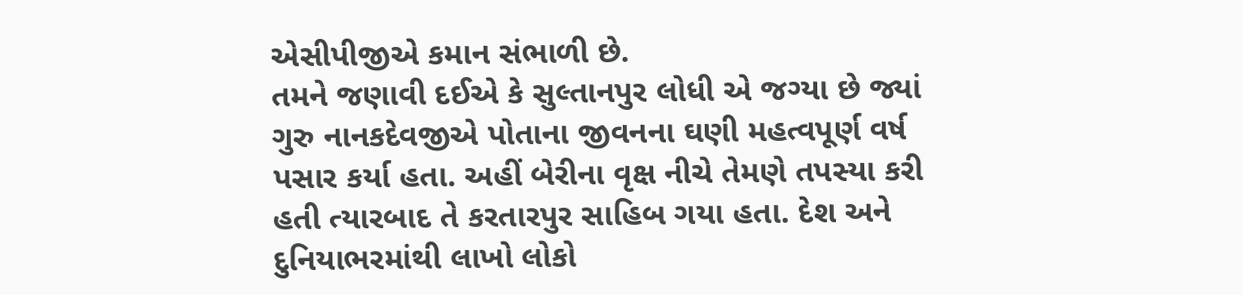એસીપીજીએ કમાન સંભાળી છે.
તમને જણાવી દઈએ કે સુલ્તાનપુર લોધી એ જગ્યા છે જ્યાં ગુરુ નાનકદેવજીએ પોતાના જીવનના ઘણી મહત્વપૂર્ણ વર્ષ પસાર કર્યા હતા. અહીં બેરીના વૃક્ષ નીચે તેમણે તપસ્યા કરી હતી ત્યારબાદ તે કરતારપુર સાહિબ ગયા હતા. દેશ અને દુનિયાભરમાંથી લાખો લોકો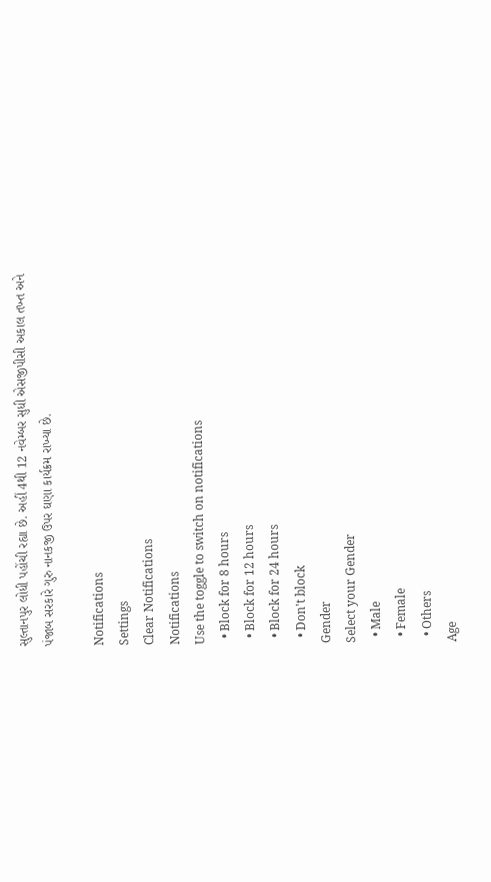સુલ્તાનપુર લોધી પહોંચી રહ્યા છે. અહીં 4થી 12 નવેમ્બર સુધી એસજીપીસી અકાલ તખ્ત અને પંજાબ સરકારે ગુરુ નાનકજી ઉપર ઘણા કાર્યક્રમ રાખ્યા છે.

Notifications
Settings
Clear Notifications
Notifications
Use the toggle to switch on notifications
  • Block for 8 hours
  • Block for 12 hours
  • Block for 24 hours
  • Don't block
Gender
Select your Gender
  • Male
  • Female
  • Others
Age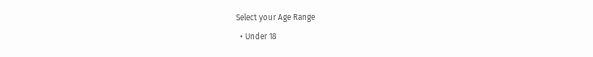Select your Age Range
  • Under 18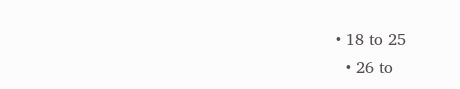• 18 to 25
  • 26 to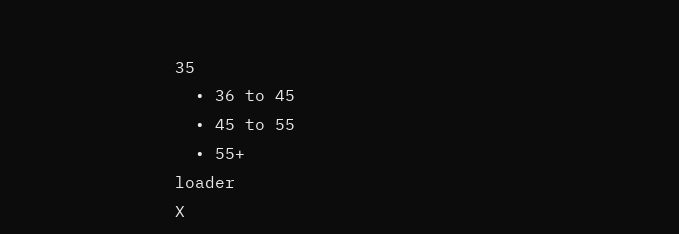35
  • 36 to 45
  • 45 to 55
  • 55+
loader
X